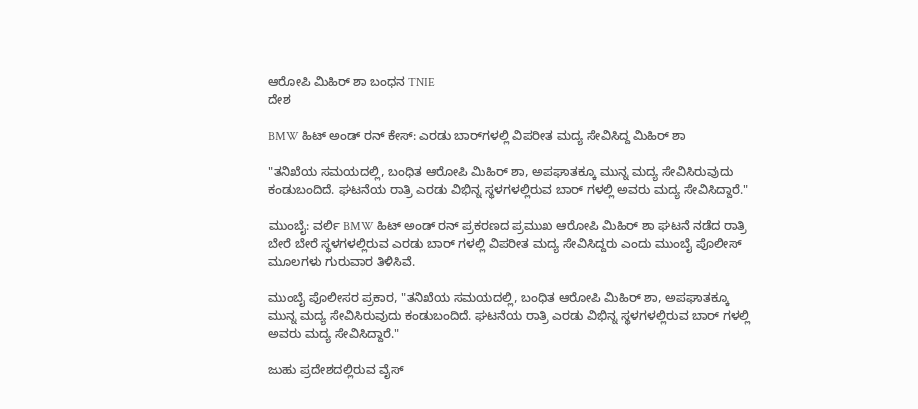ಆರೋಪಿ ಮಿಹಿರ್ ಶಾ ಬಂಧನ TNIE
ದೇಶ

BMW ಹಿಟ್ ಅಂಡ್ ರನ್ ಕೇಸ್: ಎರಡು ಬಾರ್‌ಗಳಲ್ಲಿ ವಿಪರೀತ ಮದ್ಯ ಸೇವಿಸಿದ್ದ ಮಿಹಿರ್ ಶಾ

"ತನಿಖೆಯ ಸಮಯದಲ್ಲಿ, ಬಂಧಿತ ಆರೋಪಿ ಮಿಹಿರ್ ಶಾ, ಅಪಘಾತಕ್ಕೂ ಮುನ್ನ ಮದ್ಯ ಸೇವಿಸಿರುವುದು ಕಂಡುಬಂದಿದೆ. ಘಟನೆಯ ರಾತ್ರಿ ಎರಡು ವಿಭಿನ್ನ ಸ್ಥಳಗಳಲ್ಲಿರುವ ಬಾರ್ ಗಳಲ್ಲಿ ಅವರು ಮದ್ಯ ಸೇವಿಸಿದ್ದಾರೆ."

ಮುಂಬೈ: ವರ್ಲಿ BMW ಹಿಟ್ ಅಂಡ್ ರನ್ ಪ್ರಕರಣದ ಪ್ರಮುಖ ಆರೋಪಿ ಮಿಹಿರ್ ಶಾ ಘಟನೆ ನಡೆದ ರಾತ್ರಿ ಬೇರೆ ಬೇರೆ ಸ್ಥಳಗಳಲ್ಲಿರುವ ಎರಡು ಬಾರ್ ಗಳಲ್ಲಿ ವಿಪರೀತ ಮದ್ಯ ಸೇವಿಸಿದ್ದರು ಎಂದು ಮುಂಬೈ ಪೊಲೀಸ್ ಮೂಲಗಳು ಗುರುವಾರ ತಿಳಿಸಿವೆ.

ಮುಂಬೈ ಪೊಲೀಸರ ಪ್ರಕಾರ, "ತನಿಖೆಯ ಸಮಯದಲ್ಲಿ, ಬಂಧಿತ ಆರೋಪಿ ಮಿಹಿರ್ ಶಾ, ಅಪಘಾತಕ್ಕೂ ಮುನ್ನ ಮದ್ಯ ಸೇವಿಸಿರುವುದು ಕಂಡುಬಂದಿದೆ. ಘಟನೆಯ ರಾತ್ರಿ ಎರಡು ವಿಭಿನ್ನ ಸ್ಥಳಗಳಲ್ಲಿರುವ ಬಾರ್ ಗಳಲ್ಲಿ ಅವರು ಮದ್ಯ ಸೇವಿಸಿದ್ದಾರೆ."

ಜುಹು ಪ್ರದೇಶದಲ್ಲಿರುವ ವೈಸ್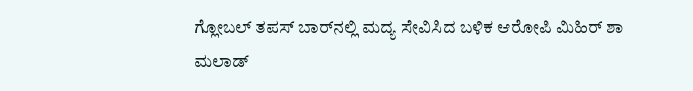ಗ್ಲೋಬಲ್ ತಪಸ್ ಬಾರ್‌ನಲ್ಲಿ ಮದ್ಯ ಸೇವಿಸಿದ ಬಳಿಕ ಆರೋಪಿ ಮಿಹಿರ್ ಶಾ ಮಲಾಡ್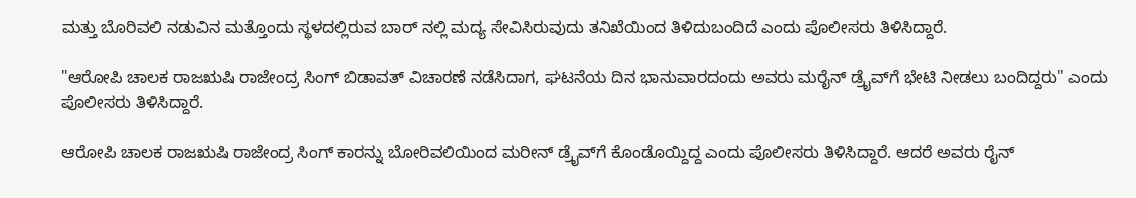ಮತ್ತು ಬೊರಿವಲಿ ನಡುವಿನ ಮತ್ತೊಂದು ಸ್ಥಳದಲ್ಲಿರುವ ಬಾರ್ ನಲ್ಲಿ ಮದ್ಯ ಸೇವಿಸಿರುವುದು ತನಿಖೆಯಿಂದ ತಿಳಿದುಬಂದಿದೆ ಎಂದು ಪೊಲೀಸರು ತಿಳಿಸಿದ್ದಾರೆ.

"ಆರೋಪಿ ಚಾಲಕ ರಾಜಋಷಿ ರಾಜೇಂದ್ರ ಸಿಂಗ್ ಬಿಡಾವತ್ ವಿಚಾರಣೆ ನಡೆಸಿದಾಗ, ಘಟನೆಯ ದಿನ ಭಾನುವಾರದಂದು ಅವರು ಮರೈನ್ ಡ್ರೈವ್‌ಗೆ ಭೇಟಿ ನೀಡಲು ಬಂದಿದ್ದರು" ಎಂದು ಪೊಲೀಸರು ತಿಳಿಸಿದ್ದಾರೆ.

ಆರೋಪಿ ಚಾಲಕ ರಾಜಋಷಿ ರಾಜೇಂದ್ರ ಸಿಂಗ್ ಕಾರನ್ನು ಬೋರಿವಲಿಯಿಂದ ಮರೀನ್ ಡ್ರೈವ್‌ಗೆ ಕೊಂಡೊಯ್ದಿದ್ದ ಎಂದು ಪೊಲೀಸರು ತಿಳಿಸಿದ್ದಾರೆ. ಆದರೆ ಅವರು ರೈನ್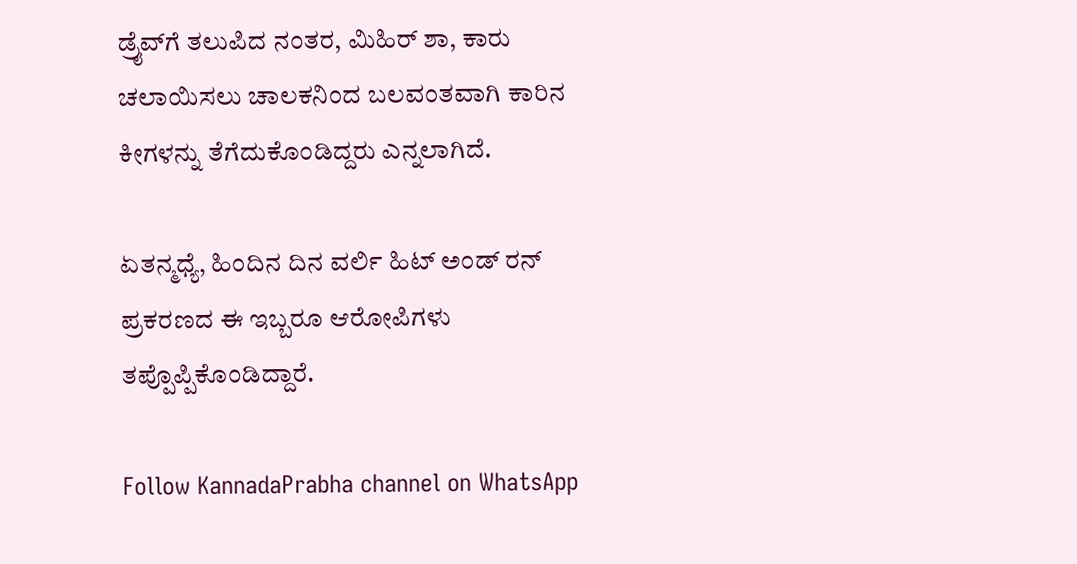ಡ್ರೈವ್‌ಗೆ ತಲುಪಿದ ನಂತರ, ಮಿಹಿರ್ ಶಾ, ಕಾರು ಚಲಾಯಿಸಲು ಚಾಲಕನಿಂದ ಬಲವಂತವಾಗಿ ಕಾರಿನ ಕೀಗಳನ್ನು ತೆಗೆದುಕೊಂಡಿದ್ದರು ಎನ್ನಲಾಗಿದೆ.

ಏತನ್ಮಧ್ಯೆ, ಹಿಂದಿನ ದಿನ ವರ್ಲಿ ಹಿಟ್ ಅಂಡ್ ರನ್ ಪ್ರಕರಣದ ಈ ಇಬ್ಬರೂ ಆರೋಪಿಗಳು ತಪ್ಪೊಪ್ಪಿಕೊಂಡಿದ್ದಾರೆ.

Follow KannadaPrabha channel on WhatsApp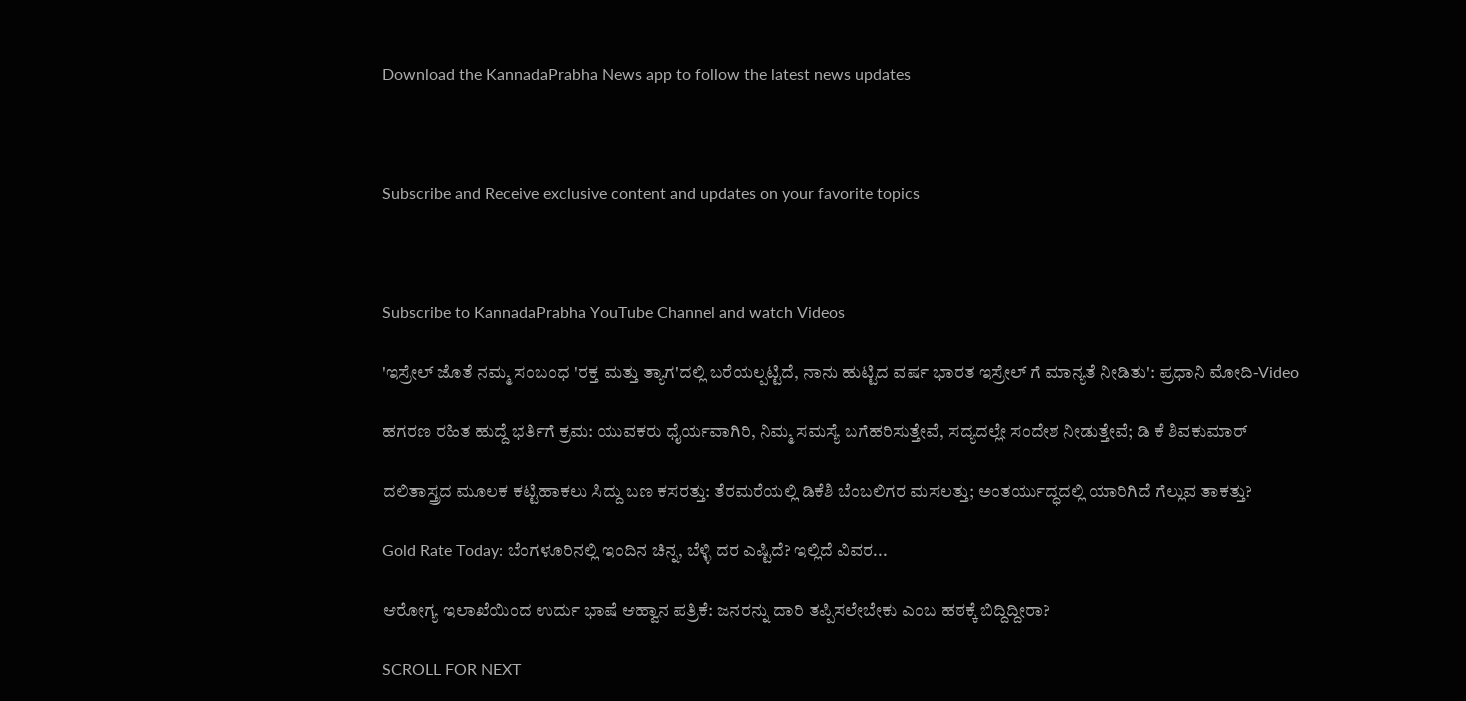Download the KannadaPrabha News app to follow the latest news updates



Subscribe and Receive exclusive content and updates on your favorite topics



Subscribe to KannadaPrabha YouTube Channel and watch Videos

'ಇಸ್ರೇಲ್‌ ಜೊತೆ ನಮ್ಮ ಸಂಬಂಧ 'ರಕ್ತ ಮತ್ತು ತ್ಯಾಗ'ದಲ್ಲಿ ಬರೆಯಲ್ಪಟ್ಟಿದೆ, ನಾನು ಹುಟ್ಟಿದ ವರ್ಷ ಭಾರತ ಇಸ್ರೇಲ್ ಗೆ ಮಾನ್ಯತೆ ನೀಡಿತು': ಪ್ರಧಾನಿ ಮೋದಿ-Video

ಹಗರಣ ರಹಿತ ಹುದ್ದೆ ಭರ್ತಿಗೆ ಕ್ರಮ: ಯುವಕರು ಧೈರ್ಯವಾಗಿರಿ, ನಿಮ್ಮ ಸಮಸ್ಯೆ ಬಗೆಹರಿಸುತ್ತೇವೆ, ಸದ್ಯದಲ್ಲೇ ಸಂದೇಶ ನೀಡುತ್ತೇವೆ; ಡಿ ಕೆ ಶಿವಕುಮಾರ್

ದಲಿತಾಸ್ತ್ರದ ಮೂಲಕ ಕಟ್ಟಿಹಾಕಲು ಸಿದ್ದು ಬಣ ಕಸರತ್ತು: ತೆರಮರೆಯಲ್ಲಿ ಡಿಕೆಶಿ ಬೆಂಬಲಿಗರ ಮಸಲತ್ತು; ಅಂತರ್ಯುದ್ಧದಲ್ಲಿ ಯಾರಿಗಿದೆ ಗೆಲ್ಲುವ ತಾಕತ್ತು?

Gold Rate Today: ಬೆಂಗಳೂರಿನಲ್ಲಿ ಇಂದಿನ ಚಿನ್ನ, ಬೆಳ್ಳಿ ದರ ಎಷ್ಟಿದೆ? ಇಲ್ಲಿದೆ ವಿವರ...

ಆರೋಗ್ಯ ಇಲಾಖೆಯಿಂದ ಉರ್ದು ಭಾಷೆ ಆಹ್ವಾನ ಪತ್ರಿಕೆ: ಜನರನ್ನು ದಾರಿ ತಪ್ಪಿಸಲೇಬೇಕು ಎಂಬ ಹಠಕ್ಕೆ ಬಿದ್ದಿದ್ದೀರಾ?

SCROLL FOR NEXT